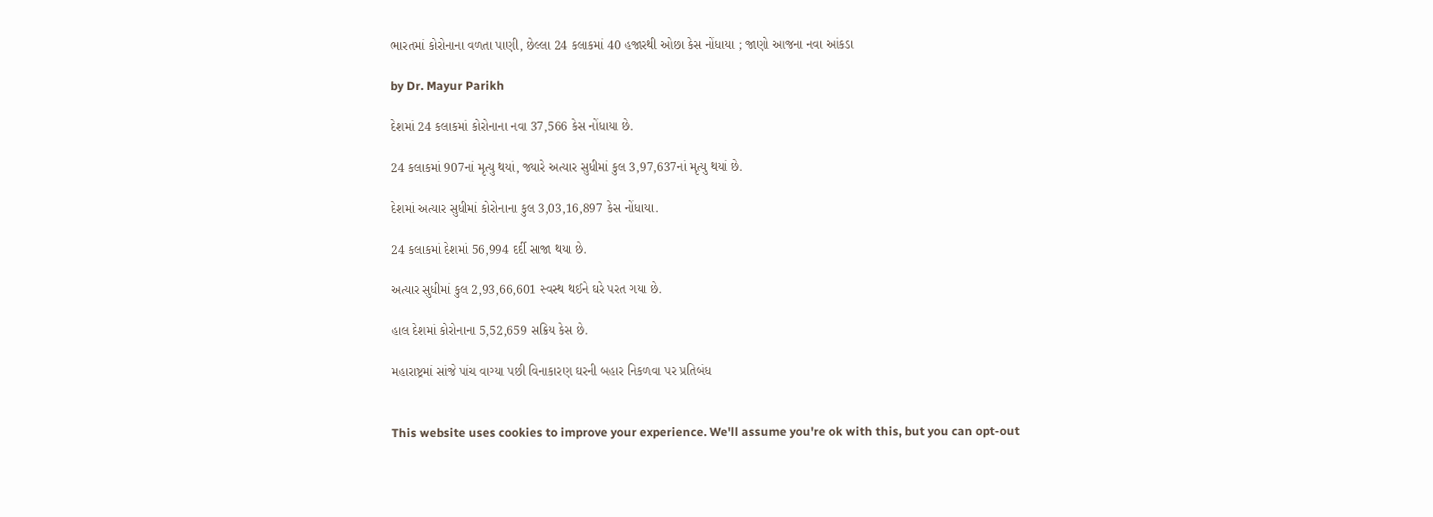ભારતમાં કોરોનાના વળતા પાણી, છેલ્લા 24 કલાકમાં 40 હજારથી ઓછા કેસ નોંધાયા ; જાણો આજના નવા આંકડા

by Dr. Mayur Parikh

દેશમાં 24 કલાકમાં કોરોનાના નવા 37,566 કેસ નોંધાયા છે.

24 કલાકમાં 907નાં મૃત્યુ થયાં, જ્યારે અત્યાર સુધીમાં કુલ 3,97,637નાં મૃત્યુ થયાં છે.

દેશમાં અત્યાર સુધીમાં કોરોનાના કુલ 3,03,16,897 કેસ નોંધાયા.

24 કલાકમાં દેશમાં 56,994 દર્દી સાજા થયા છે.

અત્યાર સુધીમાં કુલ 2,93,66,601 સ્વસ્થ થઈને ઘરે પરત ગયા છે.

હાલ દેશમાં કોરોનાના 5,52,659 સક્રિય કેસ છે.

મહારાષ્ટ્રમાં સાંજે પાંચ વાગ્યા પછી વિનાકારણ ઘરની બહાર નિકળવા પર પ્રતિબંધ


This website uses cookies to improve your experience. We'll assume you're ok with this, but you can opt-out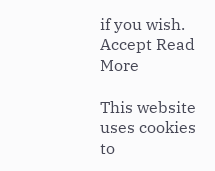if you wish. Accept Read More

This website uses cookies to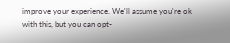improve your experience. We'll assume you're ok with this, but you can opt-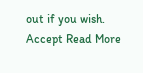out if you wish. Accept Read More